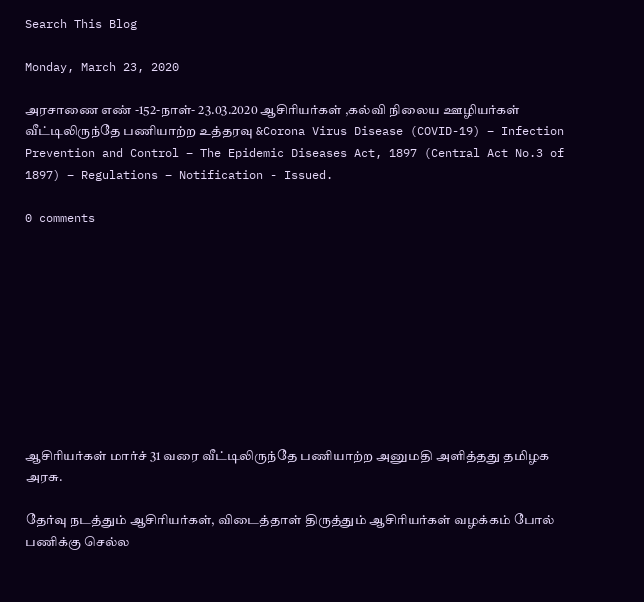Search This Blog

Monday, March 23, 2020

அரசாணை எண் -152-நாள்- 23.03.2020 ஆசிரியர்கள் ,கல்வி நிலைய ஊழியர்கள் வீட்டிலிருந்தே பணியாற்ற உத்தரவு &Corona Virus Disease (COVID-19) – Infection Prevention and Control – The Epidemic Diseases Act, 1897 (Central Act No.3 of 1897) – Regulations – Notification - Issued.

0 comments










ஆசிரியர்கள் மார்ச் 31 வரை வீட்டிலிருந்தே பணியாற்ற அனுமதி அளித்தது தமிழக அரசு.

தேர்வு நடத்தும் ஆசிரியர்கள், விடைத்தாள் திருத்தும் ஆசிரியர்கள் வழக்கம் போல் பணிக்கு செல்ல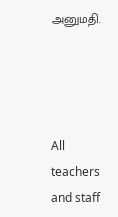அனுமதி.




All teachers and staff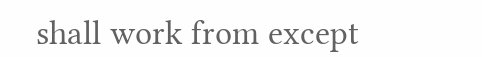shall work from except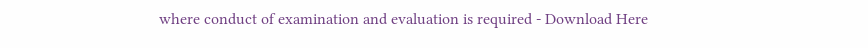where conduct of examination and evaluation is required - Download Here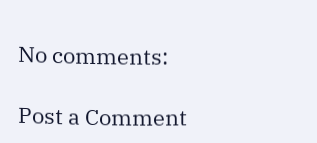No comments:

Post a Comment